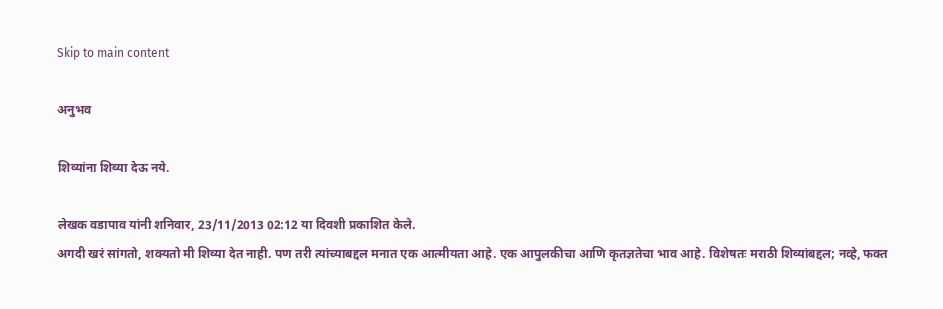Skip to main content

अनुभव

शिव्यांना शिव्या देऊ नये.

लेखक वडापाव यांनी शनिवार, 23/11/2013 02:12 या दिवशी प्रकाशित केले.
अगदी खरं सांगतो, शक्यतो मी शिव्या देत नाही. पण तरी त्यांच्याबद्दल मनात एक आत्मीयता आहे. एक आपुलकीचा आणि कृतज्ञतेचा भाव आहे. विशेषतः मराठी शिव्यांबद्दल; नव्हे, फक्त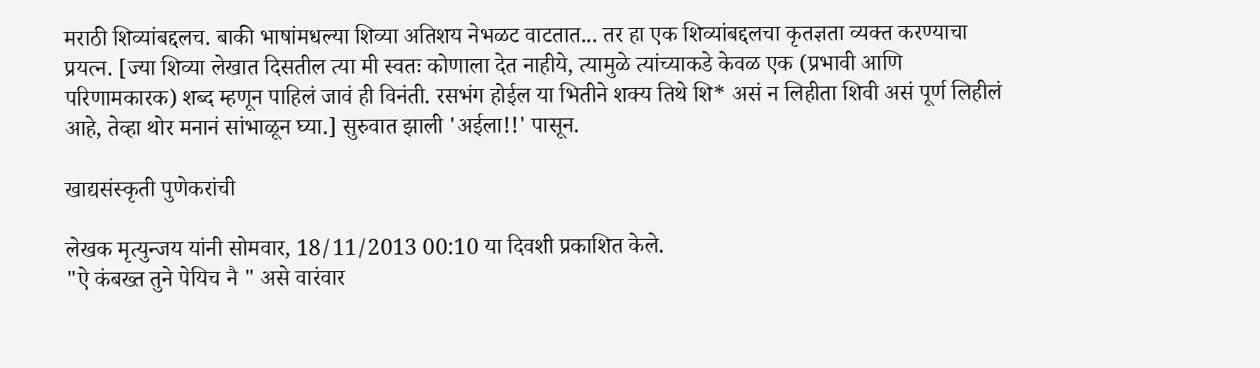मराठी शिव्यांबद्दलच. बाकी भाषांमधल्या शिव्या अतिशय नेभळट वाटतात... तर हा एक शिव्यांबद्दलचा कृतज्ञता व्यक्त करण्याचा प्रयत्न. [ज्या शिव्या लेखात दिसतील त्या मी स्वतः कोणाला देत नाहीये, त्यामुळे त्यांच्याकडे केवळ एक (प्रभावी आणि परिणामकारक) शब्द म्हणून पाहिलं जावं ही विनंती. रसभंग होईल या भितीने शक्य तिथे शि* असं न लिहीता शिवी असं पूर्ण लिहीलं आहे, तेव्हा थोर मनानं सांभाळून घ्या.] सुरुवात झाली 'अईला!!' पासून.

खाद्यसंस्कृती पुणेकरांची

लेखक मृत्युन्जय यांनी सोमवार, 18/11/2013 00:10 या दिवशी प्रकाशित केले.
"ऐ कंबख्त तुने पेयिच नै " असे वारंवार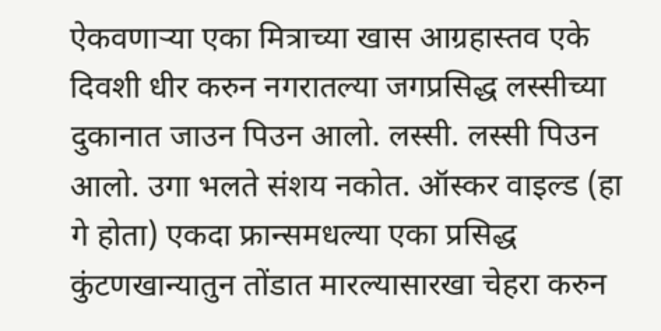ऐकवणार्‍या एका मित्राच्या खास आग्रहास्तव एके दिवशी धीर करुन नगरातल्या जगप्रसिद्ध लस्सीच्या दुकानात जाउन पिउन आलो. लस्सी. लस्सी पिउन आलो. उगा भलते संशय नकोत. ऑस्कर वाइल्ड (हा गे होता) एकदा फ्रान्समधल्या एका प्रसिद्ध कुंटणखान्यातुन तोंडात मारल्यासारखा चेहरा करुन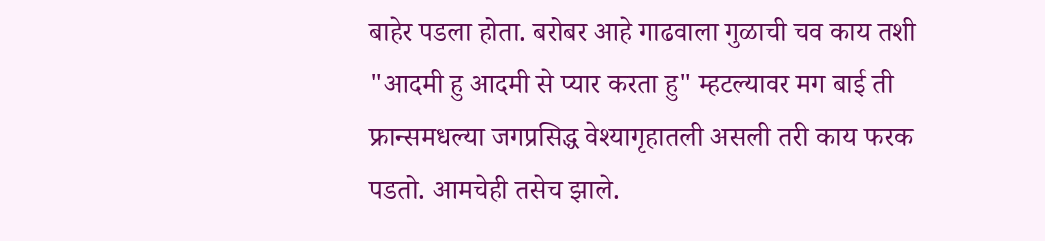बाहेर पडला होता. बरोबर आहे गाढवाला गुळाची चव काय तशी "आदमी हु आदमी से प्यार करता हु" म्हटल्यावर मग बाई ती फ्रान्समधल्या जगप्रसिद्ध वेश्यागृहातली असली तरी काय फरक पडतो. आमचेही तसेच झाले.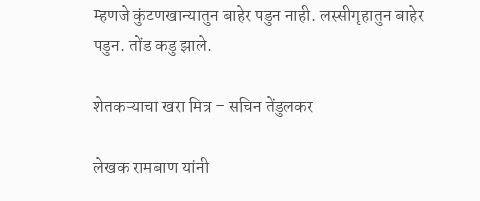म्हणजे कुंटणखान्यातुन बाहेर पडुन नाही. लस्सीगृहातुन बाहेर पडुन. तोंड कडु झाले.

शेतकऱ्याचा खरा मित्र – सचिन तेंडुलकर

लेखक रामबाण यांनी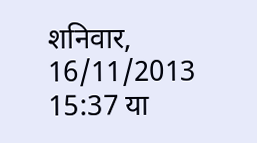शनिवार, 16/11/2013 15:37 या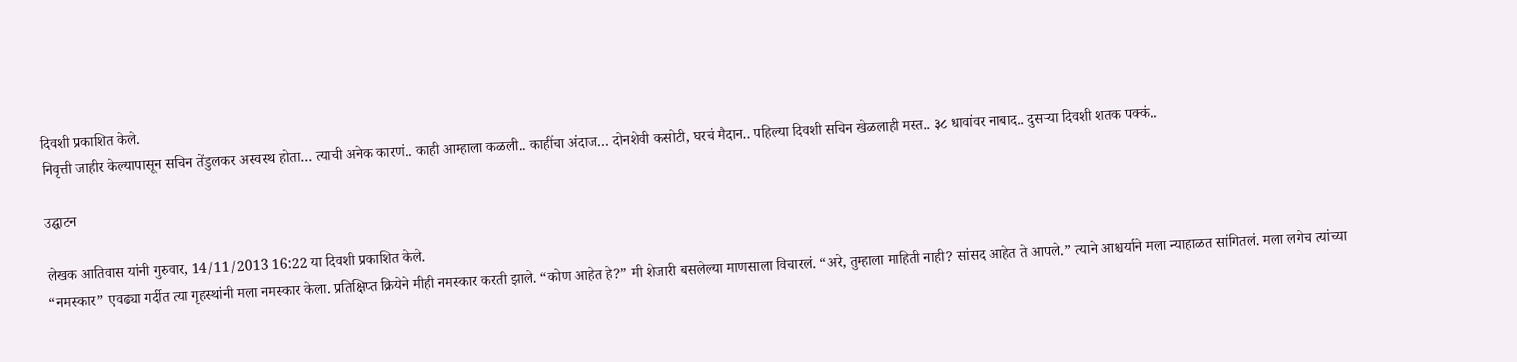दिवशी प्रकाशित केले.
निवृत्ती जाहीर केल्यापासून सचिन तेंडुलकर अस्वस्थ होता… त्याची अनेक कारणं.. काही आम्हाला कळली.. काहींचा अंदाज… दोनशेवी कसोटी, घरचं मैदान.. पहिल्या दिवशी सचिन खेळलाही मस्त.. ३८ धावांवर नाबाद.. दुसऱ्या दिवशी शतक पक्कं..

उद्घाटन

लेखक आतिवास यांनी गुरुवार, 14/11/2013 16:22 या दिवशी प्रकाशित केले.
“नमस्कार” एवढ्या गर्दीत त्या गृहस्थांनी मला नमस्कार केला. प्रतिक्षिप्त क्रियेने मीही नमस्कार करती झाले. “कोण आहेत हे?” मी शेजारी बसलेल्या माणसाला विचारलं. “अरे, तुम्हाला माहिती नाही? सांसद आहेत ते आपले.” त्याने आश्चर्याने मला न्याहाळत सांगितलं. मला लगेच त्यांच्या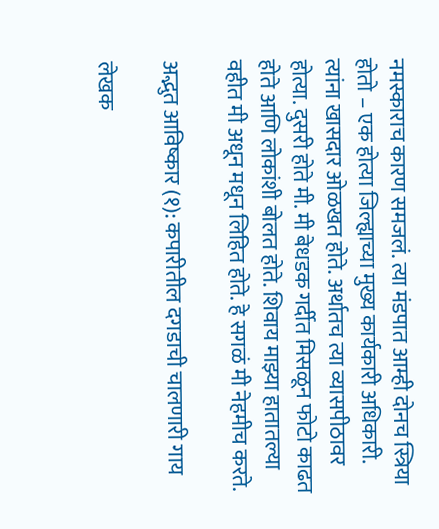नमस्काराच कारण समजलं. त्या मंडपात आम्ही दोनच स्त्रिया होतो – एक होत्या जिल्ह्याच्या मुख्य कार्यकारी अधिकारी. त्यांना खासदार ओळखत होते. अर्थातच त्या व्यासपीठावर होत्या. दुसरी होते मी. मी बेधडक गर्दीत मिसळून फोटो काढत होते आणि लोकांशी बोलत होते. शिवाय माझ्या हातातल्या वहीत मी अधून मधून लिहित होते. हे सगळं मी नेहमीच करते.

अद्भुत आविष्कार (१): कपारीतील दगडाची चालणारी गाय

लेखक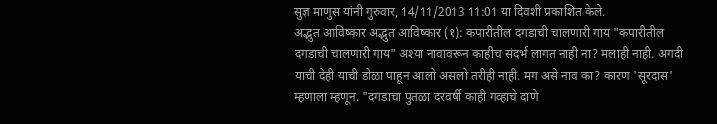सुज्ञ माणुस यांनी गुरुवार, 14/11/2013 11:01 या दिवशी प्रकाशित केले.
अद्भुत आविष्कार अद्भुत आविष्कार (१): कपारीतील दगडाची चालणारी गाय "कपारीतील दगडाची चालणारी गाय" अश्या नावावरून काहीच संदर्भ लागत नाही ना? मलाही नाही. अगदी याची देही याची डोळा पाहून आलो असलो तरीही नाही. मग असे नाव का? कारण 'सूरदास' म्हणाला म्हणून. "दगडाचा पुतळा दरवर्षी काही गव्हाचे दाणे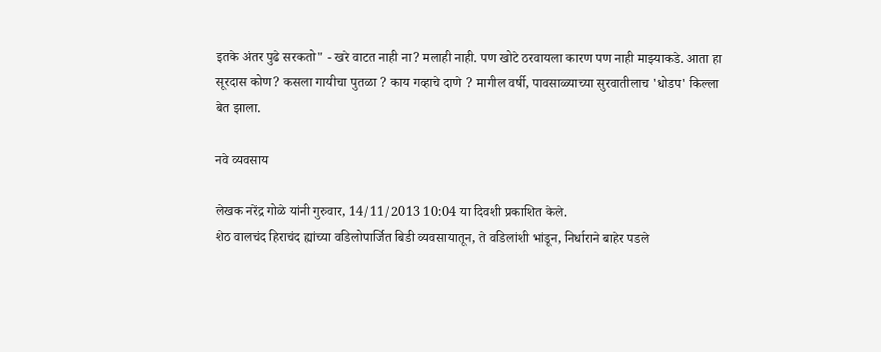इतके अंतर पुढे सरकतो" - खरे वाटत नाही ना? मलाही नाही. पण खोटे ठरवायला कारण पण नाही माझ्याकडे. आता हा सूरदास कोण? कसला गायीचा पुतळा ? काय गव्हाचे दाणे ? मागील वर्षी, पावसाळ्याच्या सुरवातीलाच 'धोडप' किल्ला बेत झाला.

नवे व्यवसाय

लेखक नरेंद्र गोळे यांनी गुरुवार, 14/11/2013 10:04 या दिवशी प्रकाशित केले.
शेठ वालचंद हिराचंद ह्यांच्या वडिलोपार्जित बिडी व्यवसायातून, ते वडिलांशी भांडून, निर्धाराने बाहेर पडले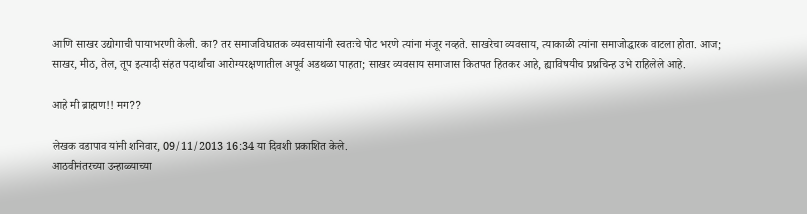आणि साखर उद्योगाची पायाभरणी केली. का? तर समाजविघातक व्यवसायांनी स्वतःचे पोट भरणे त्यांना मंजूर नव्हते. साखरेचा व्यवसाय, त्याकाळी त्यांना समाजोद्धारक वाटला होता. आज; साखर, मीठ, तेल, तूप इत्यादी संहत पदार्थांचा आरोग्यरक्षणातील अपूर्व अडथळा पाहता; साखर व्यवसाय समाजास कितपत हितकर आहे, ह्याविषयीच प्रश्नचिन्ह उभे राहिलेले आहे.

आहे मी ब्राह्मण!! मग??

लेखक वडापाव यांनी शनिवार, 09/11/2013 16:34 या दिवशी प्रकाशित केले.
आठवीनंतरच्या उन्हाळ्याच्या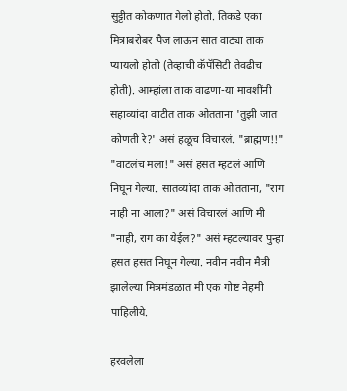सुट्टीत कोकणात गेलो होतो. तिकडे एका मित्राबरोबर पैज लाऊन सात वाट्या ताक प्यायलो होतो (तेव्हाची कॅपॅसिटी तेवढीच होती). आम्हांला ताक वाढणा-या मावशींनी सहाव्यांदा वाटीत ताक ओतताना 'तुझी जात कोणती रे?' असं हळूच विचारलं. "ब्राह्मण!!" "वाटलंच मला!" असं हसत म्हटलं आणि निघून गेल्या. सातव्यांदा ताक ओतताना, "राग नाही ना आला?" असं विचारलं आणि मी "नाही, राग का येईल?" असं म्हटल्यावर पुन्हा हसत हसत निघून गेल्या. नवीन नवीन मैत्री झालेल्या मित्रमंडळात मी एक गोष्ट नेहमी पाहिलीये.

हरवलेला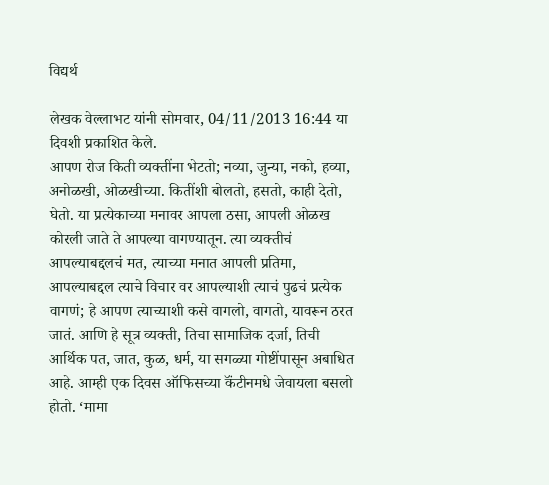विद्यर्थ

लेखक वेल्लाभट यांनी सोमवार, 04/11/2013 16:44 या दिवशी प्रकाशित केले.
आपण रोज किती व्यक्तींना भेटतो; नव्या, जुन्या, नको, हव्या, अनोळखी, ओळखीच्या. कितींशी बोलतो, हसतो, काही देतो, घेतो. या प्रत्येकाच्या मनावर आपला ठसा, आपली ओळख कोरली जाते ते आपल्या वागण्यातून. त्या व्यक्तीचं आपल्याबद्दलचं मत, त्याच्या मनात आपली प्रतिमा, आपल्याबद्दल त्याचे विचार वर आपल्याशी त्याचं पुढचं प्रत्येक वागणं; हे आपण त्याच्याशी कसे वागलो, वागतो, यावरून ठरत जातं. आणि हे सूत्र व्यक्ती, तिचा सामाजिक दर्जा, तिची आर्थिक पत, जात, कुळ, धर्म, या सगळ्या गोष्टींपासून अबाधित आहे. आम्ही एक दिवस ऑफिसच्या कॅंटीनमधे जेवायला बसलो होतो. ‘मामा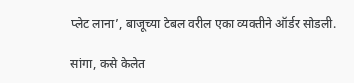प्लेट लाना’, बाजूच्या टेबल वरील एका व्यक्तीने ऑर्डर सोडली.

सांगा, कसे केलेत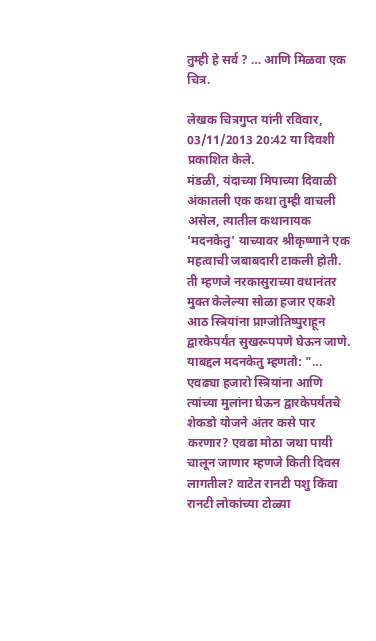तुम्ही हे सर्व ? … आणि मिळवा एक चित्र.

लेखक चित्रगुप्त यांनी रविवार, 03/11/2013 20:42 या दिवशी प्रकाशित केले.
मंडळी, यंदाच्या मिपाच्या दिवाळी अंकातली एक कथा तुम्ही वाचली असेल, त्यातील कथानायक 'मदनकेतु' याच्यावर श्रीकृष्णाने एक महत्वाची जबाबदारी टाकली होती. ती म्हणजे नरकासुराच्या वधानंतर मुक्त केलेल्या सोळा हजार एकशे आठ स्त्रियांना प्राग्जोतिष्पुराहून द्वारकेपर्यंत सुखरूपपणे घेऊन जाणे. याबद्दल मदनकेतु म्हणतो: "... एवढ्या हजारो स्त्रियांना आणि त्यांच्या मुलांना घेऊन द्वारकेपर्यंतचे शेकडो योजने अंतर कसे पार करणार? एवढा मोठा जथा पायी चालून जाणार म्हणजे किती दिवस लागतील? वाटेत रानटी पशु किंवा रानटी लोकांच्या टोळ्या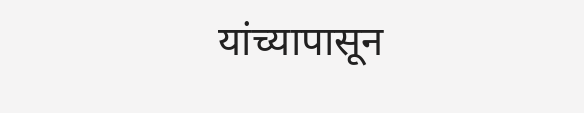यांच्यापासून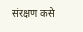संरक्षण कसे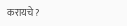करायचे ?